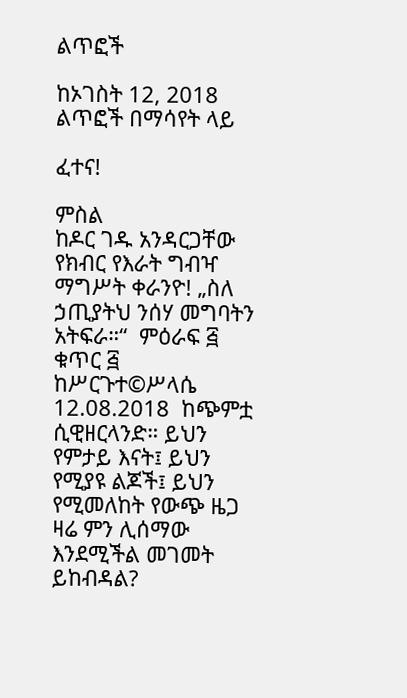ልጥፎች

ከኦገስት 12, 2018 ልጥፎች በማሳየት ላይ

ፈተና!

ምስል
ከዶር ገዱ አንዳርጋቸው የክብር የእራት ግብዣ ማግሥት ቀራንዮ! „ስለ ኃጢያትህ ንሰሃ መግባትን አትፍራ።“  ምዕራፍ ፭ ቁጥር ፭ ከሥርጉተ©ሥላሴ 12.08.2018  ከጭምቷ ሲዊዘርላንድ። ይህን የምታይ እናት፤ ይህን የሚያዩ ልጆች፤ ይህን የሚመለከት የውጭ ዜጋ ዛሬ ምን ሊሰማው እንደሚችል መገመት ይከብዳል?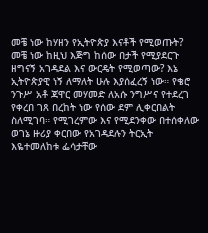መቼ ነው ከሃዘን የኢትዮጵያ እናቶች የሚወጡት? መቼ ነው ከዚህ እጅግ ከሰው በታች የሚያደርጉ ዘግናኝ አገዳደል እና ውርዴት የሚወጣው? እኔ ኢትዮጵያዊ ነኝ ለማለት ሁሉ እያሰፈረኝ ነው። የቄሮ ንጉሥ አቶ ጃዋር መሃመድ ለአሱ ንግሥና የተደረገ የቀረበ ገጸ በረከት ነው የሰው ደም ሊቀርበልት ስለሚገባ። የሚገረምው እና የሚደንቀው በተሰቀለው ወገኔ ዙሪያ ቀርበው የአገዳደሉን ትርኢት እዬተመለከቱ ፌሳታቸው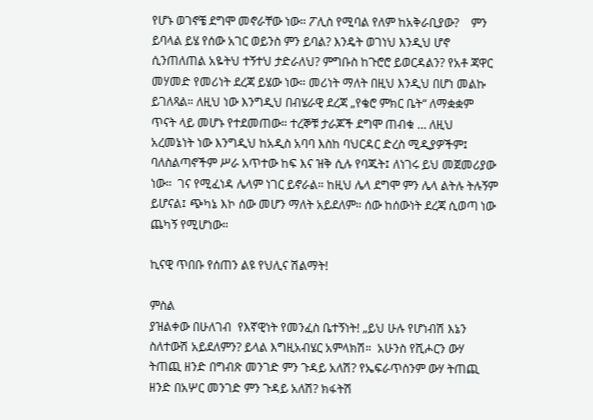የሆኑ ወገኖቼ ደግሞ መኖራቸው ነው። ፖሊስ የሚባል የለም ከአቅራቢያው?    ምን ይባላል ይሄ የሰው አገር ወይንስ ምን ይባል? እንዴት ወገነህ እንዲህ ሆኖ ሲንጠለጠል አዬትህ ተኝተህ ታድራለህ? ምግቡስ ከጉሮሮ ይወርዳልን? የአቶ ጃዋር መሃመድ የመሪነት ደረጃ ይሄው ነው። መሪነት ማለት በዚህ እንዲህ በሆነ መልኩ ይገለጻል። ለዚህ ነው እንግዲህ በብሄራዊ ደረጃ „የቄሮ ምክር ቤት“ ለማቋቋም ጥናት ላይ መሆኑ የተደመጠው። ተረኞቹ ታራጆች ደግሞ ጠብቁ … ለዚህ አረመኔነት ነው እንግዲህ ከአዲስ አባባ እስከ ባህርዳር ድረስ ሚዲያዎችም፤ ባለስልጣኖችም ሥራ አጥተው ከፍ እና ዝቅ ሲሉ የባጁት፤ ለነገሩ ይህ መጀመሪያው ነው።  ገና የሚፈነዳ ሌላም ነገር ይኖራል። ከዚህ ሌላ ደግሞ ምን ሌላ ልትሉ ትሉኝም ይሆናል፤ ጭካኔ እኮ ሰው መሆን ማለት አይደለም። ሰው ከሰውነት ደረጃ ሲወጣ ነው ጨካኝ የሚሆነው።

ኪናዊ ጥበቡ የሰጠን ልዩ የህሊና ሽልማት!

ምስል
ያዝልቀው በሁለገብ  የእኛዊነት የመንፈስ ቤተኝነት! „ይህ ሁሉ የሆነብሽ እኔን ስለተውሽ አይደለምን? ይላል እግዚአብሄር አምላክሽ።  አሁንስ የሺሖርን ውሃ ትጠጪ ዘንድ በግብጽ መንገድ ምን ጉዳይ አለሽ? የኤፍራጥስንም ውሃ ትጠጪ ዘንድ በአሦር መንገድ ምን ጉዳይ አለሽ? ክፋትሽ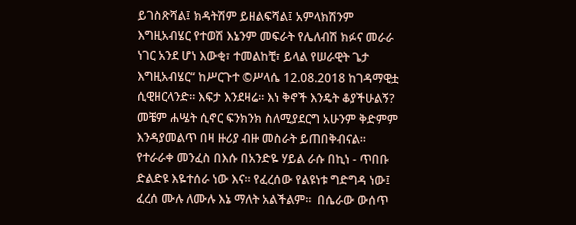ይገስጽሻል፤ ክዳትሽም ይዘልፍሻል፤ አምላክሽንም እግዚአብሄር የተወሽ እኔንም መፍራት የሌለብሽ ክፉና መራራ ነገር አንደ ሆነ እውቂ፣ ተመልከቺ፣ ይላል የሠራዊት ጌታ እግዚአብሄር“ ከሥርጉተ ©ሥላሴ 12.08.2018 ከገዳማዊቷ ሲዊዘርላንድ። እፍታ እንደዛሬ። እነ ቅኖች እንዴት ቆያችሁልኝ? መቼም ሐሤት ሲኖር ፍንክንክ ስለሚያደርግ አሁንም ቅድምም እንዳያመልጥ በዛ ዙሪያ ብዙ መስራት ይጠበቅብናል። የተራራቀ መንፈስ በእሱ በአንድዬ ሃይል ራሱ በኪነ - ጥበቡ ድልድዩ እዬተሰራ ነው እና። የፈረሰው የልዩነቱ ግድግዳ ነው፤ ፈረሰ ሙሉ ለሙሉ እኔ ማለት አልችልም።  በሴራው ውሰጥ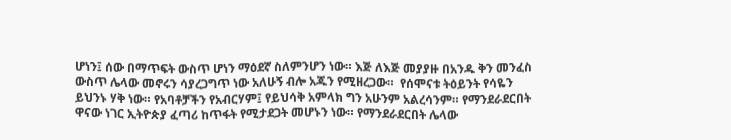ሆነን፤ ሰው በማጥፍት ውስጥ ሆነን ማዕደኛ ስለምንሆን ነው። እጅ ለእጅ መያያዙ በአንዱ ቅን መንፈስ ውስጥ ሌላው መኖሩን ሳያረጋግጥ ነው አለሁኝ ብሎ አጁን የሚዘረጋው።  የሰሞናቱ ትዕይንት የሳዬን ይህንኑ ሃቅ ነው። የአባቶቻችን የአብርሃም፤ የይህሳቅ አምላክ ግን አሁንም አልረሳንም። የማንደራደርበት ዋናው ነገር ኢትዮጵያ ፈጣሪ ከጥፋት የሚታደጋት መሆኑን ነው። የማንደራደርበት ሌላው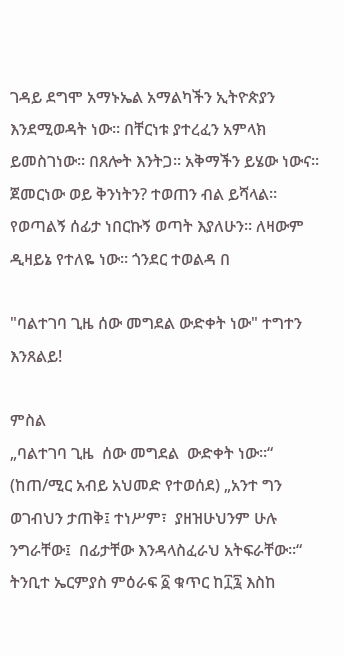ገዳይ ደግሞ አማኑኤል አማልካችን ኢትዮጵያን እንደሚወዳት ነው። በቸርነቱ ያተረፈን አምላክ ይመስገነው። በጸሎት እንትጋ። አቅማችን ይሄው ነውና።  ጀመርነው ወይ ቅንነትን? ተወጠን ብል ይሻላል። የወጣልኝ ሰፊታ ነበርኩኝ ወጣት እያለሁን። ለዛውም ዲዛይኔ የተለዬ ነው። ጎንደር ተወልዳ በ

"ባልተገባ ጊዜ ሰው መግደል ውድቀት ነው" ተግተን እንጸልይ!

ምስል
„ባልተገባ ጊዜ  ሰው መግደል  ውድቀት ነው።“  (ከጠ/ሚር አብይ አህመድ የተወሰደ) „አንተ ግን ወገብህን ታጠቅ፤ ተነሥም፣  ያዘዝሁህንም ሁሉ ንግራቸው፤  በፊታቸው እንዳላስፈራህ አትፍራቸው።“ ትንቢተ ኤርምያስ ምዕራፍ ፩ ቁጥር ከ፲፯ እስከ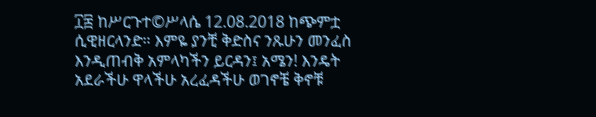፲፰ ከሥርጉተ©ሥላሴ 12.08.2018 ከጭምቷ ሲዊዘርላንድ። እምዬ ያንቺ ቅድስና ንጹሁን መንፈስ እንዲጠብቅ አምላካችን ይርዳን፤ አሜን! እንዴት አደራችሁ ዋላችሁ አረፈዳችሁ ወገኖቼ ቅኖቹ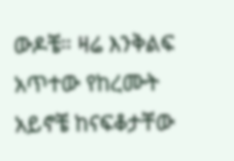ውዶቼ። ዛሬ እንቅልፍ አጥተው የከረሙት አይኖቼ ከናፍቆታቸው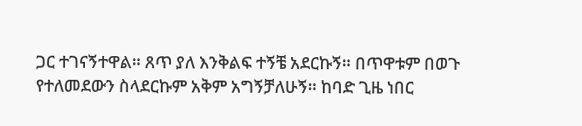ጋር ተገናኝተዋል። ጸጥ ያለ እንቅልፍ ተኝቼ አደርኩኝ። በጥዋቱም በወጉ የተለመደውን ስላደርኩም አቅም አግኝቻለሁኝ። ከባድ ጊዜ ነበር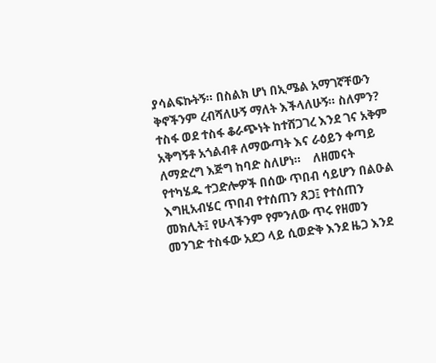ያሳልፍኩትኝ። በስልክ ሆነ በኢሜል አማገኛቸውን ቅኖችንም ረብሻለሁኝ ማለት እችላለሁኝ። ስለምን? ተስፋ ወደ ተስፋ ቆራጭነት ከተሸጋገረ እንደ ገና አቅም አቅግኝቶ አጎልብቶ ለማውጣት እና ራዕይን ቀጣይ ለማድረግ እጅግ ከባድ ስለሆነ።    ለዘመናት የተካሄዱ ተጋድሎዎች በሰው ጥበብ ሳይሆን በልዑል እግዚአብሄር ጥበብ የተሰጠን ጸጋ፤ የተሰጠን መክሊት፤ የሁላችንም የምንለው ጥሩ የዘመን መንገድ ተስፋው አደጋ ላይ ሲወድቅ እንደ ዜጋ እንደ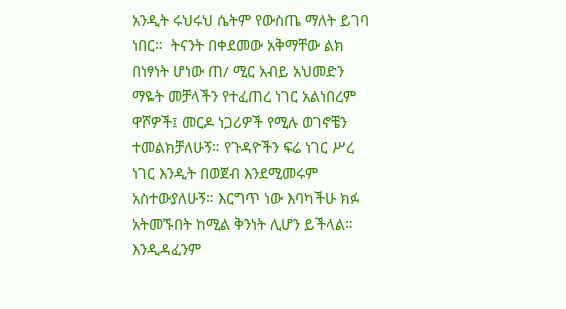አንዲት ሩህሩህ ሴትም የውስጤ ማለት ይገባ ነበር።  ትናንት በቀደመው አቅማቸው ልክ በነፃነት ሆነው ጠ/ ሚር አብይ አህመድን ማዬት መቻላችን የተፈጠረ ነገር አልነበረም ዋሾዎች፤ መርዶ ነጋሪዎች የሚሉ ወገኖቼን ተመልክቻለሁኝ። የጉዳዮችን ፍሬ ነገር ሥረ ነገር እንዲት በወጀብ እንደሚመሩም አስተውያለሁኝ። እርግጥ ነው እባካችሁ ክፉ አትመኙበት ከሚል ቅንነት ሊሆን ይችላል። እንዲዳፈንም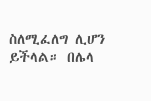ስለሚፈለግ ሊሆን ይችላል። በሌላ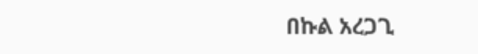በኩል አረጋጊ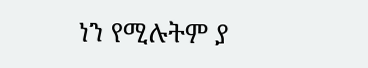ነን የሚሉትም ያ